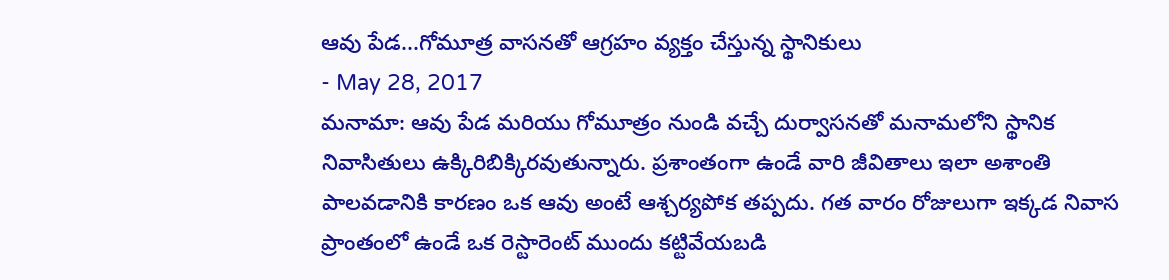ఆవు పేడ...గోమూత్ర వాసనతో ఆగ్రహం వ్యక్తం చేస్తున్న స్థానికులు
- May 28, 2017
మనామా: ఆవు పేడ మరియు గోమూత్రం నుండి వచ్చే దుర్వాసనతో మనామలోని స్థానిక నివాసితులు ఉక్కిరిబిక్కిరవుతున్నారు. ప్రశాంతంగా ఉండే వారి జీవితాలు ఇలా అశాంతి పాలవడానికి కారణం ఒక ఆవు అంటే ఆశ్చర్యపోక తప్పదు. గత వారం రోజులుగా ఇక్కడ నివాస ప్రాంతంలో ఉండే ఒక రెస్టారెంట్ ముందు కట్టివేయబడి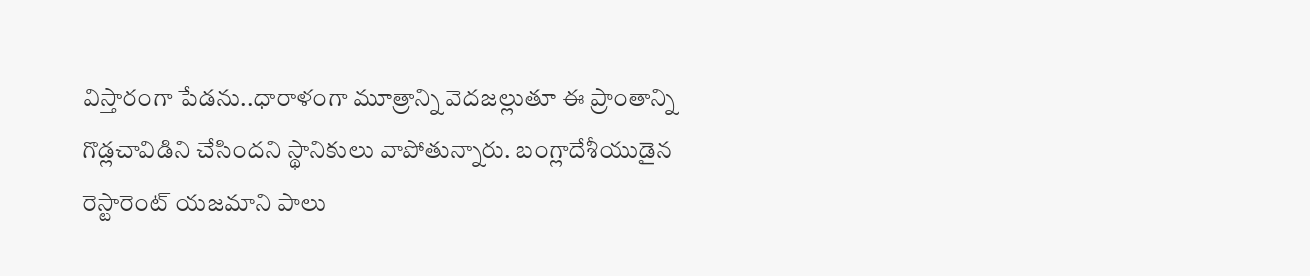విస్తారంగా పేడను..ధారాళంగా మూత్రాన్ని వెదజల్లుతూ ఈ ప్రాంతాన్ని గొడ్లచావిడిని చేసిందని స్థానికులు వాపోతున్నారు. బంగ్లాదేశీయుడైన రెస్టారెంట్ యజమాని పాలు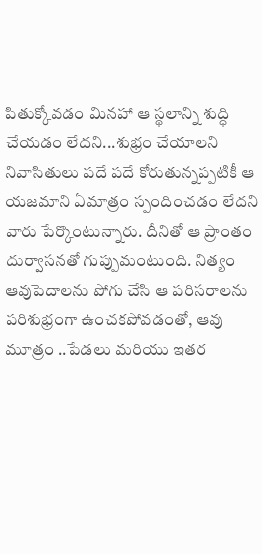పితుక్కోవడం మినహా ఆ స్థలాన్ని శుద్ధి చేయడం లేదని...శుభ్రం చేయాలని నివాసితులు పదే పదే కోరుతున్నప్పటికీ ఆ యజమాని ఏమాత్రం స్పందించడం లేదని వారు పేర్కొంటున్నారు. దీనితో ఆ ప్రాంతం దుర్వాసనతో గుప్పుమంటుంది. నిత్యం ఆవుపెదాలను పోగు చేసి ఆ పరిసరాలను పరిశుభ్రంగా ఉంచకపోవడంతో, ఆవు మూత్రం ..పేడలు మరియు ఇతర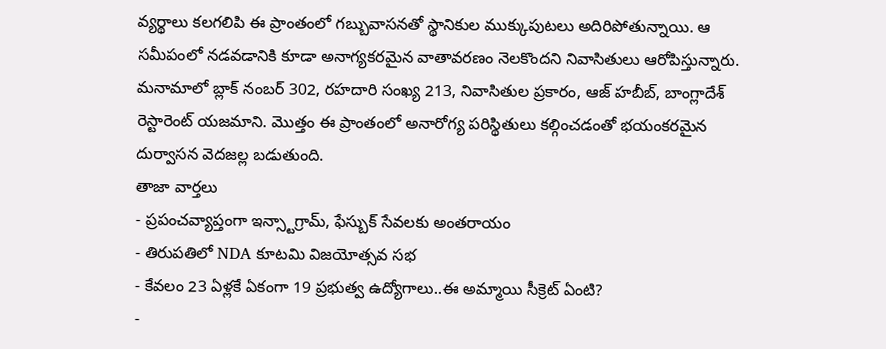వ్యర్థాలు కలగలిపి ఈ ప్రాంతంలో గబ్బువాసనతో స్థానికుల ముక్కుపుటలు అదిరిపోతున్నాయి. ఆ సమీపంలో నడవడానికి కూడా అనాగ్యకరమైన వాతావరణం నెలకొందని నివాసితులు ఆరోపిస్తున్నారు. మనామాలో బ్లాక్ నంబర్ 302, రహదారి సంఖ్య 213, నివాసితుల ప్రకారం, ఆజ్ హబీబ్, బాంగ్లాదేశ్ రెస్టారెంట్ యజమాని. మొత్తం ఈ ప్రాంతంలో అనారోగ్య పరిస్థితులు కల్గించడంతో భయంకరమైన దుర్వాసన వెదజల్ల బడుతుంది.
తాజా వార్తలు
- ప్రపంచవ్యాప్తంగా ఇన్స్టాగ్రామ్, ఫేస్బుక్ సేవలకు అంతరాయం
- తిరుపతిలో NDA కూటమి విజయోత్సవ సభ
- కేవలం 23 ఏళ్లకే ఏకంగా 19 ప్రభుత్వ ఉద్యోగాలు..ఈ అమ్మాయి సీక్రెట్ ఏంటి?
-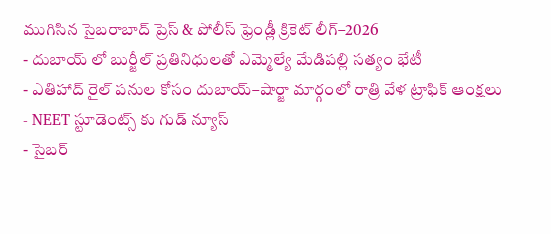ముగిసిన సైబరాబాద్ ప్రెస్ & పోలీస్ ఫ్రెండ్లీ క్రికెట్ లీగ్–2026
- దుబాయ్ లో బుర్జీల్ ప్రతినిధులతో ఎమ్మెల్యే మేడిపల్లి సత్యం భేటీ
- ఎతిహాద్ రైల్ పనుల కోసం దుబాయ్–షార్జా మార్గంలో రాత్రి వేళ ట్రాఫిక్ ఆంక్షలు
- NEET స్టూడెంట్స్ కు గుడ్ న్యూస్
- సైబర్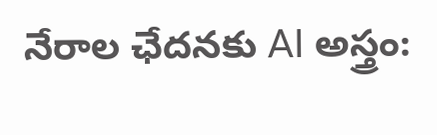నేరాల ఛేదనకు AI అస్త్రం: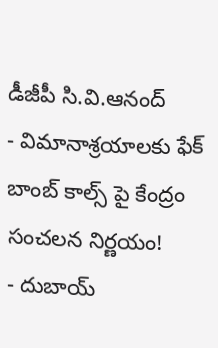డీజీపీ సి.వి.ఆనంద్
- విమానాశ్రయాలకు ఫేక్ బాంబ్ కాల్స్ పై కేంద్రం సంచలన నిర్ణయం!
- దుబాయ్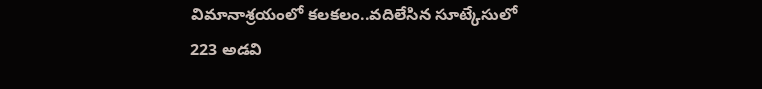విమానాశ్రయంలో కలకలం..వదిలేసిన సూట్కేసులో 223 అడవి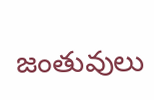జంతువులు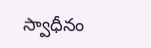స్వాధీనం